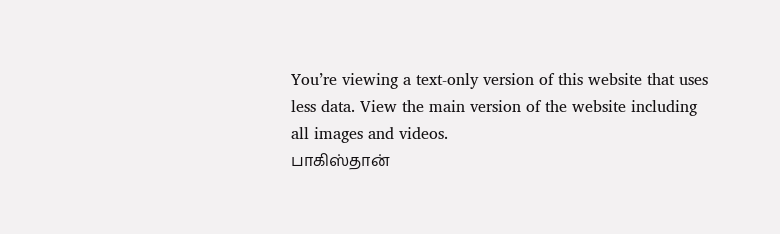You’re viewing a text-only version of this website that uses less data. View the main version of the website including all images and videos.
பாகிஸ்தான்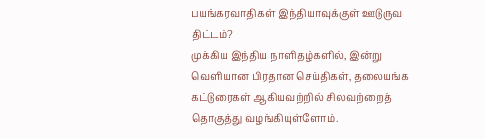பயங்கரவாதிகள் இந்தியாவுக்குள் ஊடுருவ திட்டம்?
முக்கிய இந்திய நாளிதழ்களில், இன்று வெளியான பிரதான செய்திகள், தலையங்க கட்டுரைகள் ஆகியவற்றில் சிலவற்றைத் தொகுத்து வழங்கியுள்ளோம்.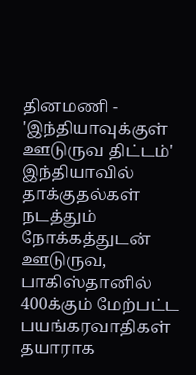தினமணி - 'இந்தியாவுக்குள் ஊடுருவ திட்டம்'
இந்தியாவில் தாக்குதல்கள் நடத்தும் நோக்கத்துடன் ஊடுருவ, பாகிஸ்தானில் 400க்கும் மேற்பட்ட பயங்கரவாதிகள் தயாராக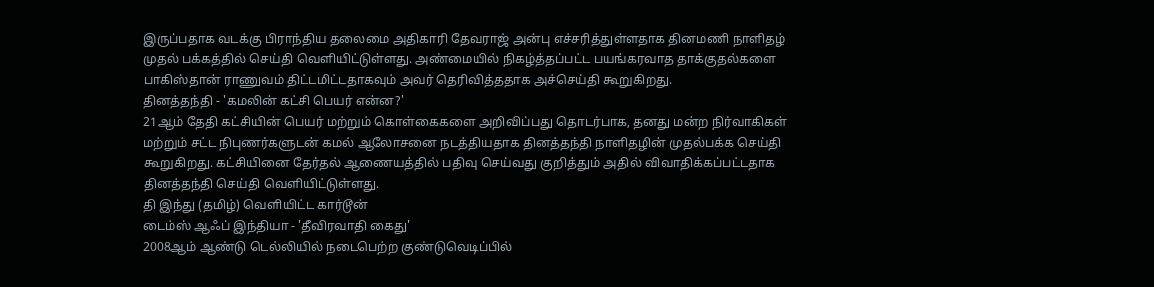இருப்பதாக வடக்கு பிராந்திய தலைமை அதிகாரி தேவராஜ் அன்பு எச்சரித்துள்ளதாக தினமணி நாளிதழ் முதல் பக்கத்தில் செய்தி வெளியிட்டுள்ளது. அண்மையில் நிகழ்த்தப்பட்ட பயங்கரவாத தாக்குதல்களை பாகிஸ்தான் ராணுவம் திட்டமிட்டதாகவும் அவர் தெரிவித்ததாக அச்செய்தி கூறுகிறது.
தினத்தந்தி - 'கமலின் கட்சி பெயர் என்ன?'
21ஆம் தேதி கட்சியின் பெயர் மற்றும் கொள்கைகளை அறிவிப்பது தொடர்பாக, தனது மன்ற நிர்வாகிகள் மற்றும் சட்ட நிபுணர்களுடன் கமல் ஆலோசனை நடத்தியதாக தினத்தந்தி நாளிதழின் முதல்பக்க செய்தி கூறுகிறது. கட்சியினை தேர்தல் ஆணையத்தில் பதிவு செய்வது குறித்தும் அதில் விவாதிக்கப்பட்டதாக தினத்தந்தி செய்தி வெளியிட்டுள்ளது.
தி இந்து (தமிழ்) வெளியிட்ட கார்டூன்
டைம்ஸ் ஆஃப் இந்தியா - 'தீவிரவாதி கைது'
2008ஆம் ஆண்டு டெல்லியில் நடைபெற்ற குண்டுவெடிப்பில்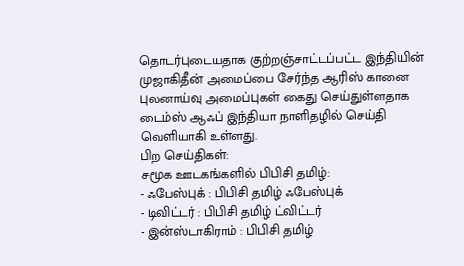தொடர்புடையதாக குற்றஞ்சாட்டப்பட்ட இந்தியின் முஜாகிதீன் அமைப்பை சேர்ந்த ஆரிஸ் கானை புலனாய்வு அமைப்புகள் கைது செய்துள்ளதாக டைம்ஸ் ஆஃப் இந்தியா நாளிதழில் செய்தி வெளியாகி உள்ளது.
பிற செய்திகள்:
சமூக ஊடகங்களில் பிபிசி தமிழ்:
- ஃபேஸ்புக் : பிபிசி தமிழ் ஃபேஸ்புக்
- டிவிட்டர் : பிபிசி தமிழ் ட்விட்டர்
- இன்ஸ்டாகிராம் : பிபிசி தமிழ்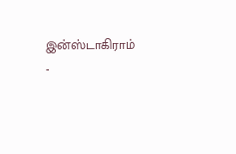இன்ஸ்டாகிராம்
-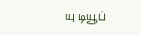யு டியூப்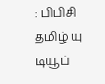: பிபிசி தமிழ் யு டியூப்